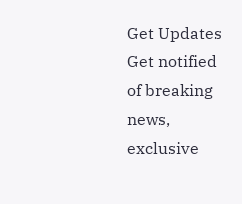Get Updates
Get notified of breaking news, exclusive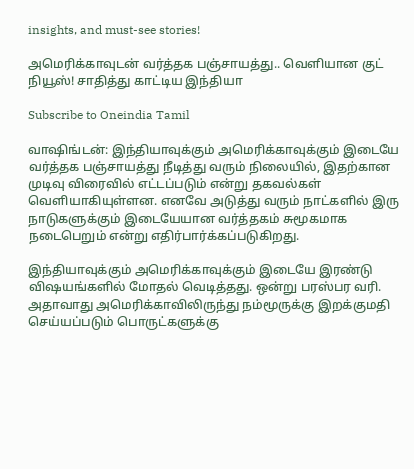insights, and must-see stories!

அமெரிக்காவுடன் வர்த்தக பஞ்சாயத்து.. வெளியான குட் நியூஸ்! சாதித்து காட்டிய இந்தியா

Subscribe to Oneindia Tamil

வாஷிங்டன்: இந்தியாவுக்கும் அமெரிக்காவுக்கும் இடையே வர்த்தக பஞ்சாயத்து நீடித்து வரும் நிலையில், இதற்கான முடிவு விரைவில் எட்டப்படும் என்று தகவல்கள் வெளியாகியுள்ளன. எனவே அடுத்து வரும் நாட்களில் இரு நாடுகளுக்கும் இடையேயான வர்த்தகம் சுமூகமாக நடைபெறும் என்று எதிர்பார்க்கப்படுகிறது.

இந்தியாவுக்கும் அமெரிக்காவுக்கும் இடையே இரண்டு விஷயங்களில் மோதல் வெடித்தது. ஒன்று பரஸ்பர வரி. அதாவாது அமெரிக்காவிலிருந்து நம்மூருக்கு இறக்குமதி செய்யப்படும் பொருட்களுக்கு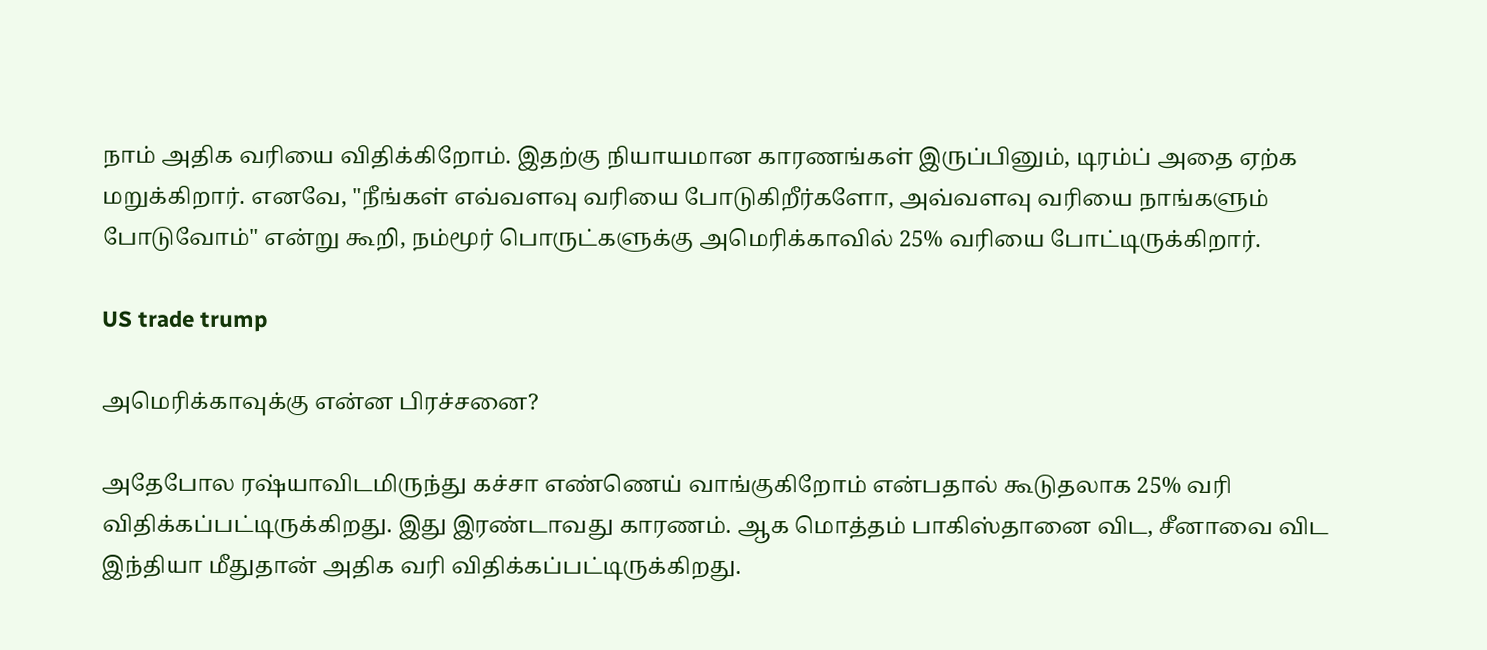நாம் அதிக வரியை விதிக்கிறோம். இதற்கு நியாயமான காரணங்கள் இருப்பினும், டிரம்ப் அதை ஏற்க மறுக்கிறார். எனவே, "நீங்கள் எவ்வளவு வரியை போடுகிறீர்களோ, அவ்வளவு வரியை நாங்களும் போடுவோம்" என்று கூறி, நம்மூர் பொருட்களுக்கு அமெரிக்காவில் 25% வரியை போட்டிருக்கிறார்.

US trade trump

அமெரிக்காவுக்கு என்ன பிரச்சனை?

அதேபோல ரஷ்யாவிடமிருந்து கச்சா எண்ணெய் வாங்குகிறோம் என்பதால் கூடுதலாக 25% வரி விதிக்கப்பட்டிருக்கிறது. இது இரண்டாவது காரணம். ஆக மொத்தம் பாகிஸ்தானை விட, சீனாவை விட இந்தியா மீதுதான் அதிக வரி விதிக்கப்பட்டிருக்கிறது.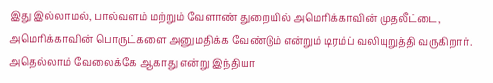இது இல்லாமல், பால்வளம் மற்றும் வேளாண் துறையில் அமெரிக்காவின் முதலீட்டை, அமெரிக்காவின் பொருட்களை அனுமதிக்க வேண்டும் என்றும் டிரம்ப் வலியுறுத்தி வருகிறார். அதெல்லாம் வேலைக்கே ஆகாது என்று இந்தியா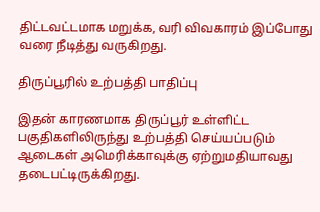திட்டவட்டமாக மறுக்க, வரி விவகாரம் இப்போது வரை நீடித்து வருகிறது.

திருப்பூரில் உற்பத்தி பாதிப்பு

இதன் காரணமாக திருப்பூர் உள்ளிட்ட பகுதிகளிலிருந்து உற்பத்தி செய்யப்படும் ஆடைகள் அமெரிக்காவுக்கு ஏற்றுமதியாவது தடைபட்டிருக்கிறது.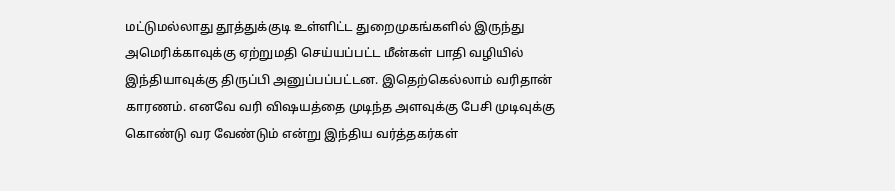மட்டுமல்லாது தூத்துக்குடி உள்ளிட்ட துறைமுகங்களில் இருந்து அமெரிக்காவுக்கு ஏற்றுமதி செய்யப்பட்ட மீன்கள் பாதி வழியில் இந்தியாவுக்கு திருப்பி அனுப்பப்பட்டன. இதெற்கெல்லாம் வரிதான் காரணம். எனவே வரி விஷயத்தை முடிந்த அளவுக்கு பேசி முடிவுக்கு கொண்டு வர வேண்டும் என்று இந்திய வர்த்தகர்கள்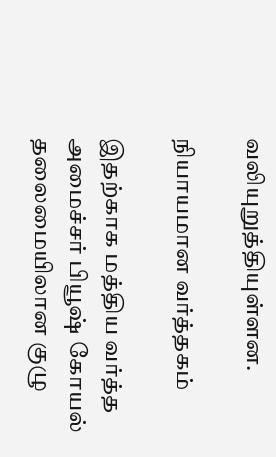வலியுறுத்தியுள்ளன.

நியாயமான வர்த்தகம்

இதற்காக மத்திய வர்த்த அமைச்சர் பியூஷ் கோயல் தலைமையிலான குழு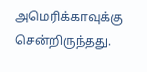அமெரிக்காவுக்கு சென்றிருந்தது.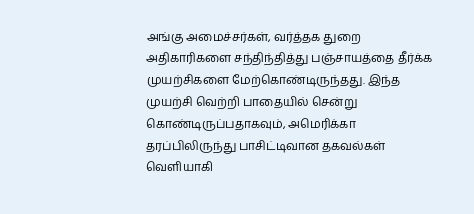அங்கு அமைச்சர்கள், வர்த்தக துறை அதிகாரிகளை சந்திந்தித்து பஞ்சாயத்தை தீர்க்க முயற்சிகளை மேற்கொண்டிருந்தது. இந்த முயற்சி வெற்றி பாதையில் சென்று கொண்டிருப்பதாகவும், அமெரிக்கா தரப்பிலிருந்து பாசிட்டிவான தகவல்கள் வெளியாகி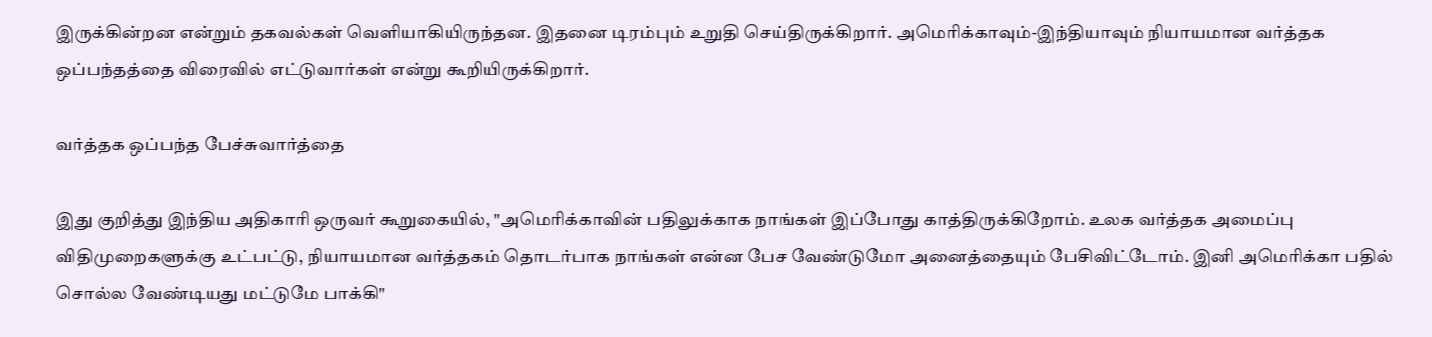இருக்கின்றன என்றும் தகவல்கள் வெளியாகியிருந்தன. இதனை டிரம்பும் உறுதி செய்திருக்கிறார். அமெரிக்காவும்-இந்தியாவும் நியாயமான வர்த்தக ஒப்பந்தத்தை விரைவில் எட்டுவார்கள் என்று கூறியிருக்கிறார்.

வர்த்தக ஒப்பந்த பேச்சுவார்த்தை

இது குறித்து இந்திய அதிகாரி ஒருவர் கூறுகையில், "அமெரிக்காவின் பதிலுக்காக நாங்கள் இப்போது காத்திருக்கிறோம். உலக வர்த்தக அமைப்பு விதிமுறைகளுக்கு உட்பட்டு, நியாயமான வர்த்தகம் தொடர்பாக நாங்கள் என்ன பேச வேண்டுமோ அனைத்தையும் பேசிவிட்டோம். இனி அமெரிக்கா பதில் சொல்ல வேண்டியது மட்டுமே பாக்கி"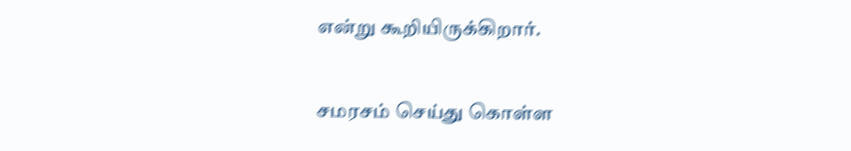என்று கூறியிருக்கிறார்.

சமரசம் செய்து கொள்ள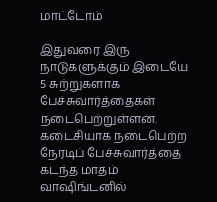மாட்டோம்

இதுவரை இரு நாடுகளுக்கும் இடையே 5 சுற்றுகளாக பேச்சுவார்த்தைகள் நடைபெற்றுள்ளன. கடைசியாக நடைபெற்ற நேரடிப் பேச்சுவார்த்தை கடந்த மாதம் வாஷிங்டனில்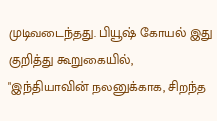முடிவடைந்தது. பியூஷ் கோயல் இது குறித்து கூறுகையில், "இந்தியாவின் நலனுக்காக, சிறந்த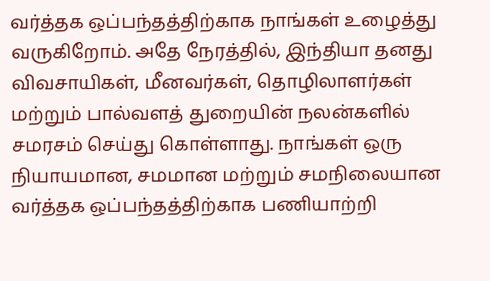வர்த்தக ஒப்பந்தத்திற்காக நாங்கள் உழைத்து வருகிறோம். அதே நேரத்தில், இந்தியா தனது விவசாயிகள், மீனவர்கள், தொழிலாளர்கள் மற்றும் பால்வளத் துறையின் நலன்களில் சமரசம் செய்து கொள்ளாது. நாங்கள் ஒரு நியாயமான, சமமான மற்றும் சமநிலையான வர்த்தக ஒப்பந்தத்திற்காக பணியாற்றி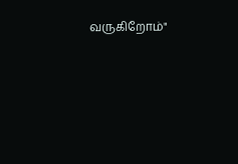வருகிறோம்"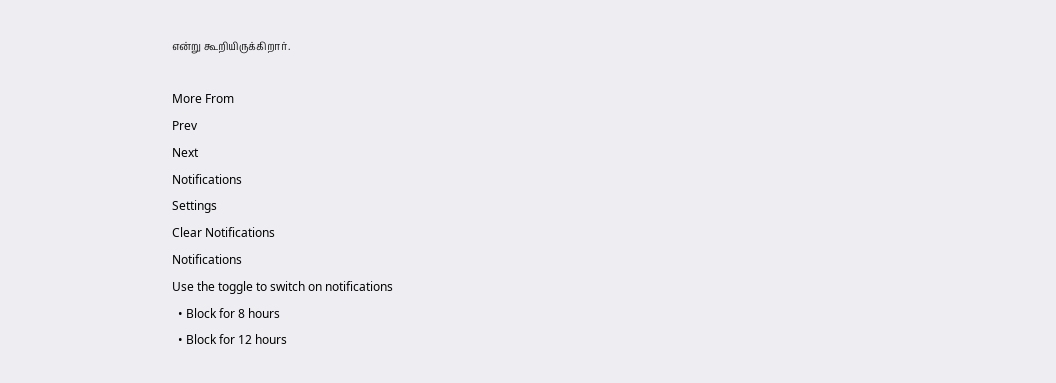என்று கூறியிருக்கிறார்.

More From
Prev
Next
Notifications
Settings
Clear Notifications
Notifications
Use the toggle to switch on notifications
  • Block for 8 hours
  • Block for 12 hours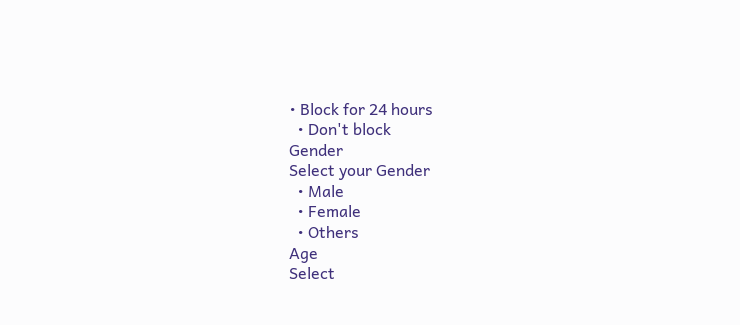• Block for 24 hours
  • Don't block
Gender
Select your Gender
  • Male
  • Female
  • Others
Age
Select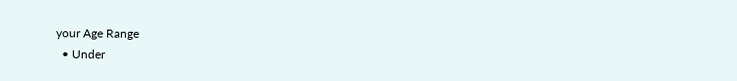your Age Range
  • Under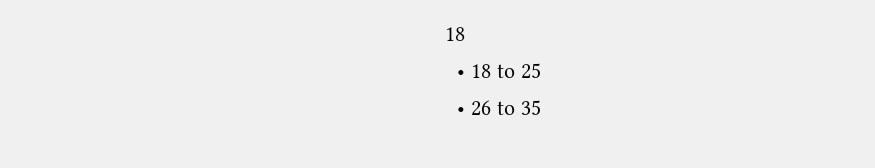18
  • 18 to 25
  • 26 to 35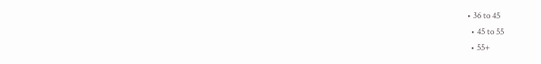• 36 to 45
  • 45 to 55
  • 55+